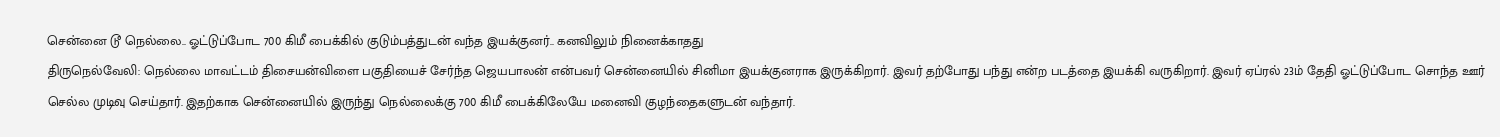சென்னை டூ நெல்லை.. ஓட்டுப்போட 700 கிமீ பைக்கில் குடும்பத்துடன் வந்த இயக்குனர்.. கனவிலும் நினைக்காதது
திருநெல்வேலி: நெல்லை மாவட்டம் திசையன்விளை பகுதியைச் சேர்ந்த ஜெயபாலன் என்பவர் சென்னையில் சினிமா இயக்குனராக இருக்கிறார். இவர் தற்போது பந்து என்ற படத்தை இயக்கி வருகிறார். இவர் ஏப்ரல் 23ம் தேதி ஓட்டுப்போட சொந்த ஊர் செல்ல முடிவு செய்தார். இதற்காக சென்னையில் இருந்து நெல்லைக்கு 700 கிமீ பைக்கிலேயே மனைவி குழந்தைகளுடன் வந்தார்.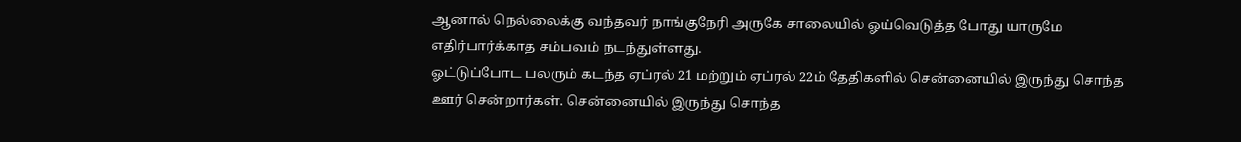ஆனால் நெல்லைக்கு வந்தவர் நாங்குநேரி அருகே சாலையில் ஓய்வெடுத்த போது யாருமே எதிர்பார்க்காத சம்பவம் நடந்துள்ளது.
ஓட்டுப்போட பலரும் கடந்த ஏப்ரல் 21 மற்றும் ஏப்ரல் 22ம் தேதிகளில் சென்னையில் இருந்து சொந்த ஊர் சென்றார்கள். சென்னையில் இருந்து சொந்த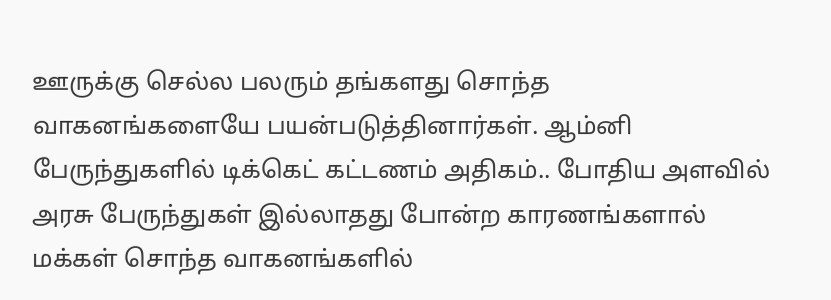ஊருக்கு செல்ல பலரும் தங்களது சொந்த வாகனங்களையே பயன்படுத்தினார்கள். ஆம்னி பேருந்துகளில் டிக்கெட் கட்டணம் அதிகம்.. போதிய அளவில் அரசு பேருந்துகள் இல்லாதது போன்ற காரணங்களால் மக்கள் சொந்த வாகனங்களில்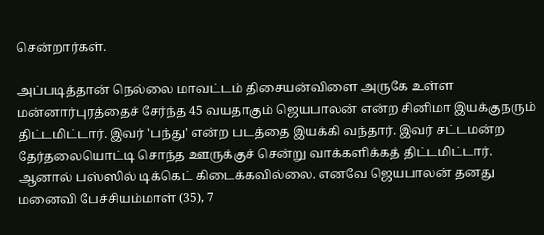சென்றார்கள்.

அப்படித்தான் நெல்லை மாவட்டம் திசையன்விளை அருகே உள்ள மன்னார்புரத்தைச் சேர்ந்த 45 வயதாகும் ஜெயபாலன் என்ற சினிமா இயக்குநரும் திட்டமிட்டார். இவர் 'பந்து' என்ற படத்தை இயக்கி வந்தார். இவர் சட்டமன்ற தேர்தலையொட்டி சொந்த ஊருக்குச் சென்று வாக்களிக்கத் திட்டமிட்டார். ஆனால் பஸ்ஸில் டிக்கெட் கிடைக்கவில்லை. எனவே ஜெயபாலன் தனது மனைவி பேச்சியம்மாள் (35), 7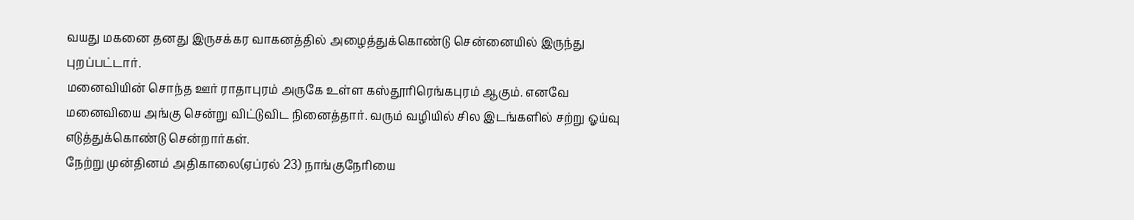வயது மகனை தனது இருசக்கர வாகனத்தில் அழைத்துக்கொண்டு சென்னையில் இருந்து புறப்பட்டார்.
மனைவியின் சொந்த ஊர் ராதாபுரம் அருகே உள்ள கஸ்தூரிரெங்கபுரம் ஆகும். எனவே மனைவியை அங்கு சென்று விட்டுவிட நினைத்தார். வரும் வழியில் சில இடங்களில் சற்று ஓய்வு எடுத்துக்கொண்டு சென்றார்கள்.
நேற்று முன்தினம் அதிகாலை(ஏப்ரல் 23) நாங்குநேரியை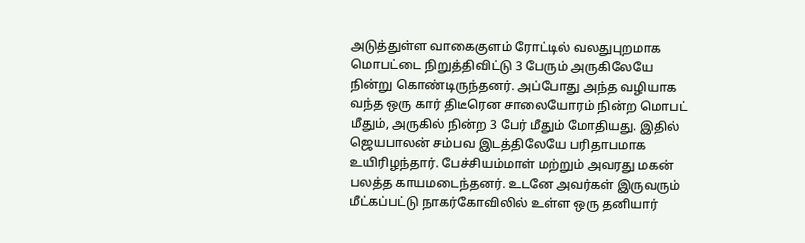அடுத்துள்ள வாகைகுளம் ரோட்டில் வலதுபுறமாக மொபட்டை நிறுத்திவிட்டு 3 பேரும் அருகிலேயே நின்று கொண்டிருந்தனர். அப்போது அந்த வழியாக வந்த ஒரு கார் திடீரென சாலையோரம் நின்ற மொபட் மீதும், அருகில் நின்ற 3 பேர் மீதும் மோதியது. இதில் ஜெயபாலன் சம்பவ இடத்திலேயே பரிதாபமாக உயிரிழந்தார். பேச்சியம்மாள் மற்றும் அவரது மகன் பலத்த காயமடைந்தனர். உடனே அவர்கள் இருவரும் மீட்கப்பட்டு நாகர்கோவிலில் உள்ள ஒரு தனியார்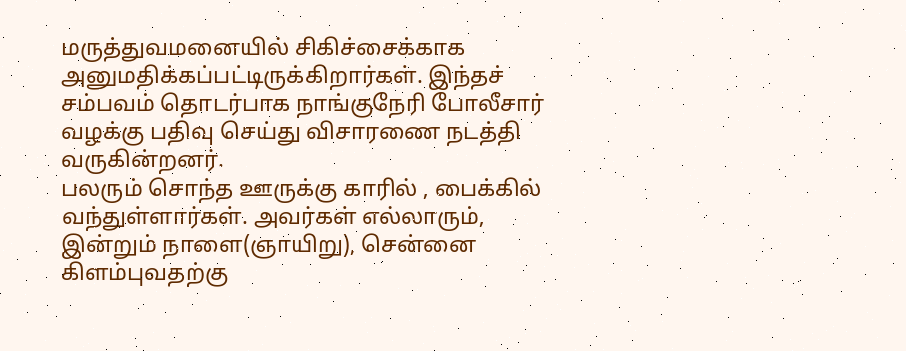மருத்துவமனையில் சிகிச்சைக்காக அனுமதிக்கப்பட்டிருக்கிறார்கள். இந்தச் சம்பவம் தொடர்பாக நாங்குநேரி போலீசார் வழக்கு பதிவு செய்து விசாரணை நடத்தி வருகின்றனர்.
பலரும் சொந்த ஊருக்கு காரில் , பைக்கில் வந்துள்ளார்கள். அவர்கள் எல்லாரும், இன்றும் நாளை(ஞாயிறு), சென்னை கிளம்புவதற்கு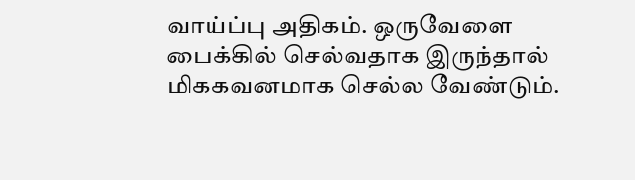வாய்ப்பு அதிகம். ஒருவேளை பைக்கில் செல்வதாக இருந்தால் மிககவனமாக செல்ல வேண்டும்.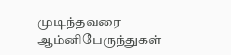முடிந்தவரை ஆம்னிபேருந்துகள்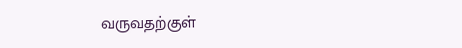வருவதற்குள்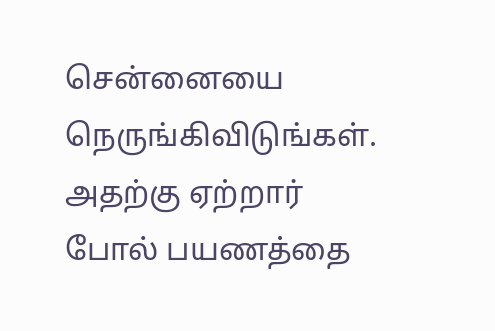சென்னையை நெருங்கிவிடுங்கள். அதற்கு ஏற்றார் போல் பயணத்தை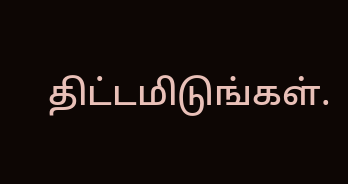திட்டமிடுங்கள்.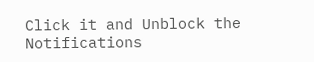Click it and Unblock the Notifications